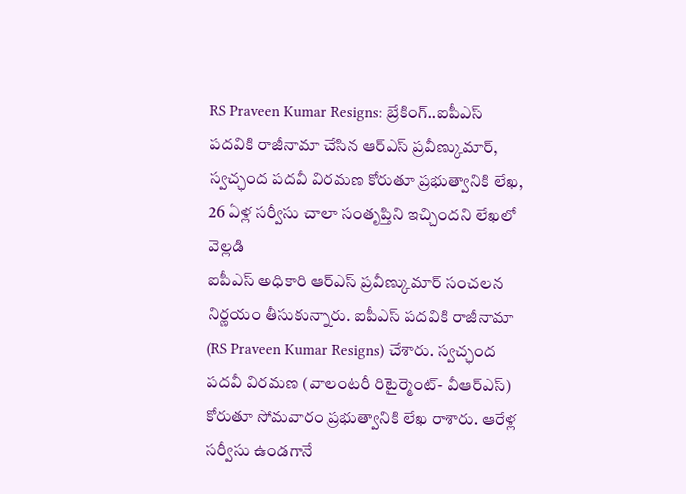RS Praveen Kumar Resigns: బ్రేకింగ్..ఐపీఎస్ పదవికి రాజీనామా చేసిన ఆర్ఎస్ ప్రవీణ్కుమార్, స్వచ్ఛంద పదవీ విరమణ కోరుతూ ప్రభుత్వానికి లేఖ, 26 ఏళ్ల సర్వీసు చాలా సంతృప్తిని ఇచ్చిందని లేఖలో వెల్లడి
ఐపీఎస్ అధికారి ఆర్ఎస్ ప్రవీణ్కుమార్ సంచలన నిర్ణయం తీసుకున్నారు. ఐపీఎస్ పదవికి రాజీనామా (RS Praveen Kumar Resigns) చేశారు. స్వచ్ఛంద పదవీ విరమణ (వాలంటరీ రిటైర్మెంట్- వీఆర్ఎస్) కోరుతూ సోమవారం ప్రభుత్వానికి లేఖ రాశారు. ఆరేళ్ల సర్వీసు ఉండగానే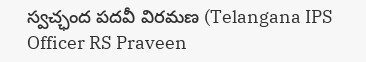స్వచ్ఛంద పదవీ విరమణ (Telangana IPS Officer RS Praveen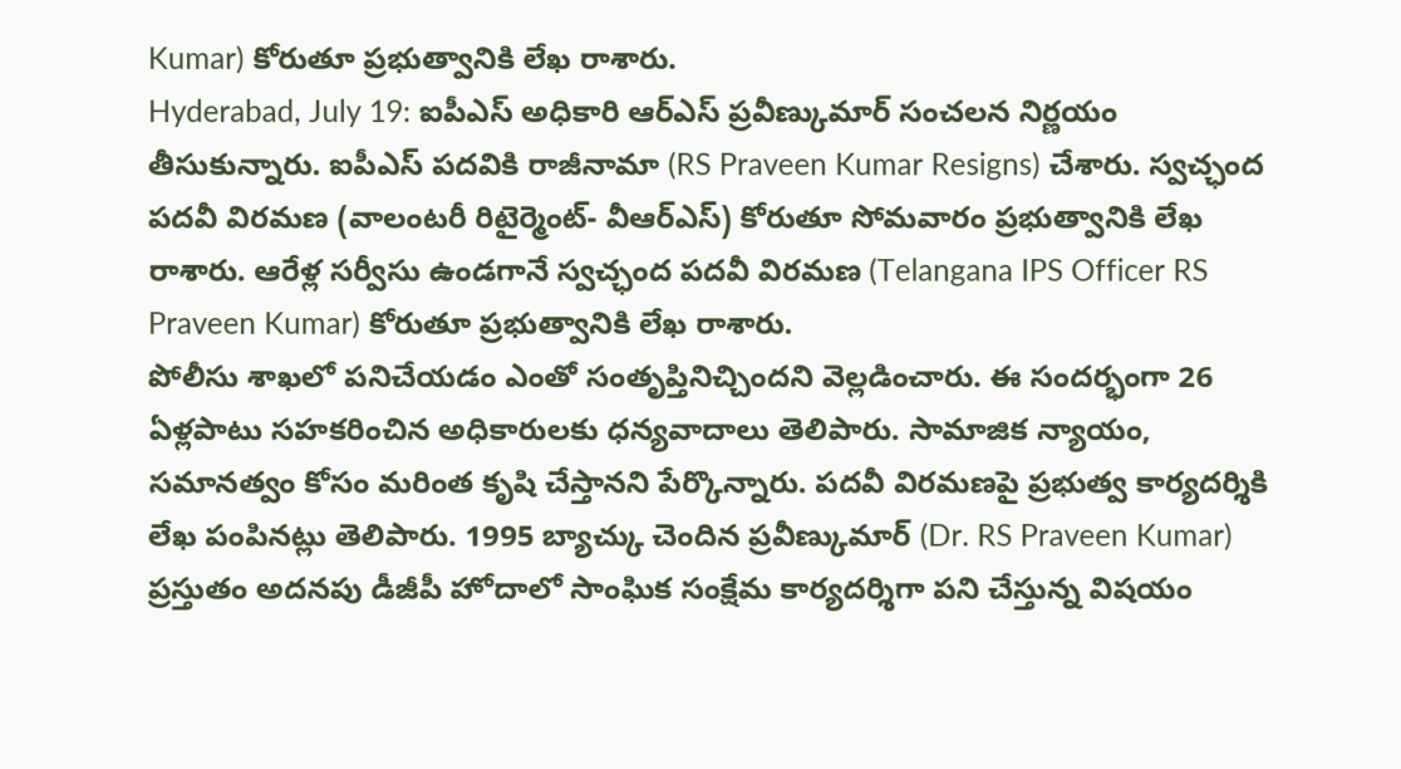Kumar) కోరుతూ ప్రభుత్వానికి లేఖ రాశారు.
Hyderabad, July 19: ఐపీఎస్ అధికారి ఆర్ఎస్ ప్రవీణ్కుమార్ సంచలన నిర్ణయం తీసుకున్నారు. ఐపీఎస్ పదవికి రాజీనామా (RS Praveen Kumar Resigns) చేశారు. స్వచ్ఛంద పదవీ విరమణ (వాలంటరీ రిటైర్మెంట్- వీఆర్ఎస్) కోరుతూ సోమవారం ప్రభుత్వానికి లేఖ రాశారు. ఆరేళ్ల సర్వీసు ఉండగానే స్వచ్ఛంద పదవీ విరమణ (Telangana IPS Officer RS Praveen Kumar) కోరుతూ ప్రభుత్వానికి లేఖ రాశారు.
పోలీసు శాఖలో పనిచేయడం ఎంతో సంతృప్తినిచ్చిందని వెల్లడించారు. ఈ సందర్భంగా 26 ఏళ్లపాటు సహకరించిన అధికారులకు ధన్యవాదాలు తెలిపారు. సామాజిక న్యాయం, సమానత్వం కోసం మరింత కృషి చేస్తానని పేర్కొన్నారు. పదవీ విరమణపై ప్రభుత్వ కార్యదర్శికి లేఖ పంపినట్లు తెలిపారు. 1995 బ్యాచ్కు చెందిన ప్రవీణ్కుమార్ (Dr. RS Praveen Kumar) ప్రస్తుతం అదనపు డీజీపీ హోదాలో సాంఘిక సంక్షేమ కార్యదర్శిగా పని చేస్తున్న విషయం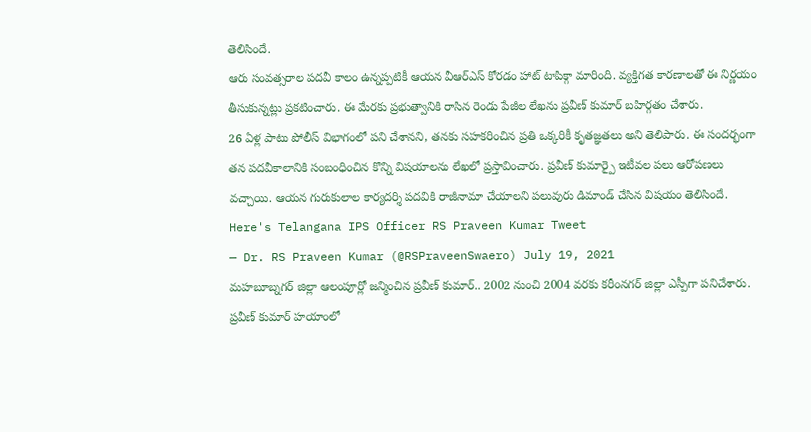తెలిసిందే.
ఆరు సంవత్సరాల పదవీ కాలం ఉన్నప్పటికీ ఆయన వీఆర్ఎస్ కోరడం హాట్ టాపిక్గా మారింది. వ్యక్తిగత కారణాలతో ఈ నిర్ణయం తీసుకున్నట్లు ప్రకటించారు. ఈ మేరకు ప్రభుత్వానికి రాసిన రెండు పేజీల లేఖను ప్రవీణ్ కుమార్ బహిర్గతం చేశారు.
26 ఏళ్ల పాటు పోలీస్ విభాగంలో పని చేశానని, తనకు సహకరించిన ప్రతి ఒక్కరికీ కృతజ్ఞతలు అని తెలిపారు. ఈ సందర్భంగా తన పదవీకాలానికి సంబంధించిన కొన్ని విషయాలను లేఖలో ప్రస్తావించారు. ప్రవీణ్ కుమార్పై ఇటీవల పలు ఆరోపణలు వచ్చాయి. ఆయన గురుకులాల కార్యదర్శి పదవికి రాజీనామా చేయాలని పలువురు డిమాండ్ చేసిన విషయం తెలిసిందే.
Here's Telangana IPS Officer RS Praveen Kumar Tweet
— Dr. RS Praveen Kumar (@RSPraveenSwaero) July 19, 2021
మహబూబ్నగర్ జిల్లా ఆలంపూర్లో జన్మించిన ప్రవీణ్ కుమార్.. 2002 నుంచి 2004 వరకు కరీంనగర్ జిల్లా ఎస్పీగా పనిచేశారు. ప్రవీణ్ కుమార్ హయాంలో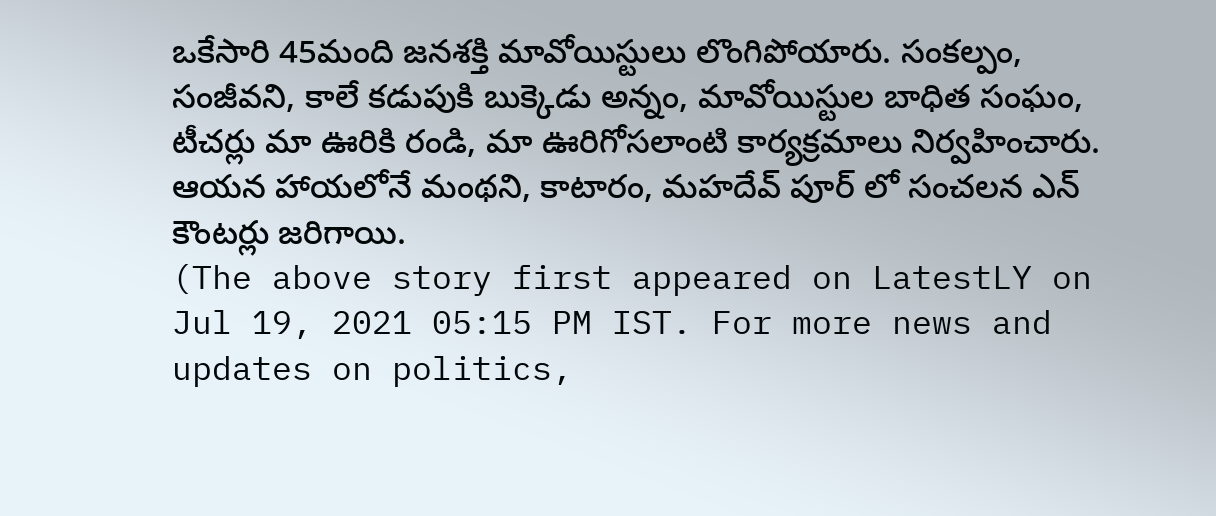ఒకేసారి 45మంది జనశక్తి మావోయిస్టులు లొంగిపోయారు. సంకల్పం, సంజీవని, కాలే కడుపుకి బుక్కెడు అన్నం, మావోయిస్టుల బాధిత సంఘం, టీచర్లు మా ఊరికి రండి, మా ఊరిగోసలాంటి కార్యక్రమాలు నిర్వహించారు. ఆయన హాయలోనే మంథని, కాటారం, మహదేవ్ పూర్ లో సంచలన ఎన్ కౌంటర్లు జరిగాయి.
(The above story first appeared on LatestLY on Jul 19, 2021 05:15 PM IST. For more news and updates on politics,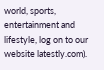world, sports, entertainment and lifestyle, log on to our website latestly.com).